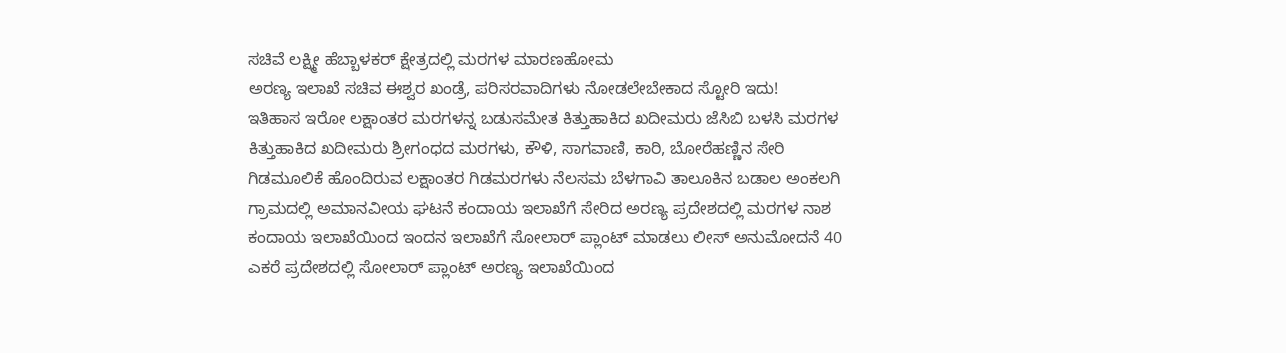ಸಚಿವೆ ಲಕ್ಷ್ಮೀ ಹೆಬ್ಬಾಳಕರ್ ಕ್ಷೇತ್ರದಲ್ಲಿ ಮರಗಳ ಮಾರಣಹೋಮ
ಅರಣ್ಯ ಇಲಾಖೆ ಸಚಿವ ಈಶ್ವರ ಖಂಡ್ರೆ, ಪರಿಸರವಾದಿಗಳು ನೋಡಲೇಬೇಕಾದ ಸ್ಟೋರಿ ಇದು!
ಇತಿಹಾಸ ಇರೋ ಲಕ್ಷಾಂತರ ಮರಗಳನ್ನ ಬಡುಸಮೇತ ಕಿತ್ತುಹಾಕಿದ ಖದೀಮರು ಜೆಸಿಬಿ ಬಳಸಿ ಮರಗಳ ಕಿತ್ತುಹಾಕಿದ ಖದೀಮರು ಶ್ರೀಗಂಧದ ಮರಗಳು, ಕೌಳಿ, ಸಾಗವಾಣಿ, ಕಾರಿ, ಬೋರೆಹಣ್ಣಿನ ಸೇರಿ ಗಿಡಮೂಲಿಕೆ ಹೊಂದಿರುವ ಲಕ್ಷಾಂತರ ಗಿಡಮರಗಳು ನೆಲಸಮ ಬೆಳಗಾವಿ ತಾಲೂಕಿನ ಬಡಾಲ ಅಂಕಲಗಿ ಗ್ರಾಮದಲ್ಲಿ ಅಮಾನವೀಯ ಘಟನೆ ಕಂದಾಯ ಇಲಾಖೆಗೆ ಸೇರಿದ ಅರಣ್ಯ ಪ್ರದೇಶದಲ್ಲಿ ಮರಗಳ ನಾಶ ಕಂದಾಯ ಇಲಾಖೆಯಿಂದ ಇಂದನ ಇಲಾಖೆಗೆ ಸೋಲಾರ್ ಪ್ಲಾಂಟ್ ಮಾಡಲು ಲೀಸ್ ಅನುಮೋದನೆ 40 ಎಕರೆ ಪ್ರದೇಶದಲ್ಲಿ ಸೋಲಾರ್ ಪ್ಲಾಂಟ್ ಅರಣ್ಯ ಇಲಾಖೆಯಿಂದ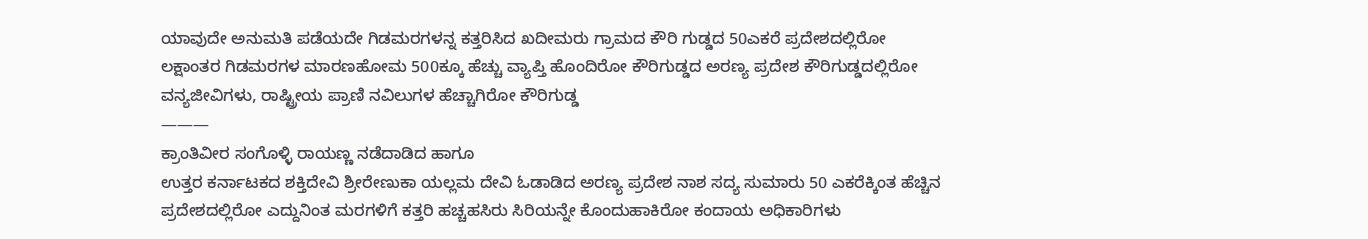ಯಾವುದೇ ಅನುಮತಿ ಪಡೆಯದೇ ಗಿಡಮರಗಳನ್ನ ಕತ್ತರಿಸಿದ ಖದೀಮರು ಗ್ರಾಮದ ಕೌರಿ ಗುಡ್ಡದ 50ಎಕರೆ ಪ್ರದೇಶದಲ್ಲಿರೋ ಲಕ್ಷಾಂತರ ಗಿಡಮರಗಳ ಮಾರಣಹೋಮ 500ಕ್ಕೂ ಹೆಚ್ಚು ವ್ಯಾಪ್ತಿ ಹೊಂದಿರೋ ಕೌರಿಗುಡ್ಡದ ಅರಣ್ಯ ಪ್ರದೇಶ ಕೌರಿಗುಡ್ಡದಲ್ಲಿರೋ ವನ್ಯಜೀವಿಗಳು, ರಾಷ್ಟ್ರೀಯ ಪ್ರಾಣಿ ನವಿಲುಗಳ ಹೆಚ್ಚಾಗಿರೋ ಕೌರಿಗುಡ್ಡ
———
ಕ್ರಾಂತಿವೀರ ಸಂಗೊಳ್ಳಿ ರಾಯಣ್ಣ ನಡೆದಾಡಿದ ಹಾಗೂ
ಉತ್ತರ ಕರ್ನಾಟಕದ ಶಕ್ತಿದೇವಿ ಶ್ರೀರೇಣುಕಾ ಯಲ್ಲಮ ದೇವಿ ಓಡಾಡಿದ ಅರಣ್ಯ ಪ್ರದೇಶ ನಾಶ ಸದ್ಯ ಸುಮಾರು 50 ಎಕರೆಕ್ಕಿಂತ ಹೆಚ್ಚಿನ ಪ್ರದೇಶದಲ್ಲಿರೋ ಎದ್ದುನಿಂತ ಮರಗಳಿಗೆ ಕತ್ತರಿ ಹಚ್ಚಹಸಿರು ಸಿರಿಯನ್ನೇ ಕೊಂದುಹಾಕಿರೋ ಕಂದಾಯ ಅಧಿಕಾರಿಗಳು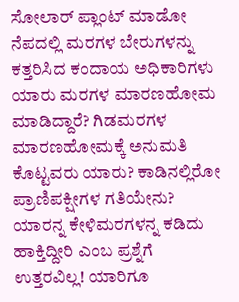ಸೋಲಾರ್ ಪ್ಲಾಂಟ್ ಮಾಡೋ ನೆಪದಲ್ಲಿ ಮರಗಳ ಬೇರುಗಳನ್ನು ಕತ್ತರಿಸಿದ ಕಂದಾಯ ಅಧಿಕಾರಿಗಳು ಯಾರು ಮರಗಳ ಮಾರಣಹೋಮ ಮಾಡಿದ್ದಾರೆ? ಗಿಡಮರಗಳ ಮಾರಣಹೋಮಕ್ಕೆ ಅನುಮತಿ ಕೊಟ್ಟವರು ಯಾರು? ಕಾಡಿನಲ್ಲಿರೋ ಪ್ರಾಣಿಪಕ್ಷೀಗಳ ಗತಿಯೇನು? ಯಾರನ್ನ ಕೇಳಿಮರಗಳನ್ನ ಕಡಿದು ಹಾಕ್ತಿದ್ದೀರಿ ಎಂಬ ಪ್ರಶ್ನೆಗೆ ಉತ್ತರವಿಲ್ಲ! ಯಾರಿಗೂ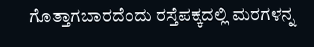ಗೊತ್ತಾಗಬಾರದೆಂದು ರಸ್ತೆಪಕ್ಕದಲ್ಲಿ ಮರಗಳನ್ನ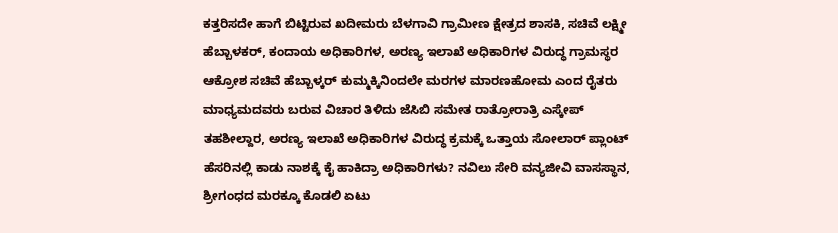ಕತ್ತರಿಸದೇ ಹಾಗೆ ಬಿಟ್ಟಿರುವ ಖದೀಮರು ಬೆಳಗಾವಿ ಗ್ರಾಮೀಣ ಕ್ಷೇತ್ರದ ಶಾಸಕಿ, ಸಚಿವೆ ಲಕ್ಷ್ಮೀ ಹೆಬ್ಬಾಳಕರ್, ಕಂದಾಯ ಅಧಿಕಾರಿಗಳ, ಅರಣ್ಯ ಇಲಾಖೆ ಅಧಿಕಾರಿಗಳ ವಿರುದ್ಧ ಗ್ರಾಮಸ್ಥರ ಆಕ್ರೋಶ ಸಚಿವೆ ಹೆಬ್ಬಾಳ್ಕರ್ ಕುಮ್ಮಕ್ಕಿನಿಂದಲೇ ಮರಗಳ ಮಾರಣಹೋಮ ಎಂದ ರೈತರು ಮಾಧ್ಯಮದವರು ಬರುವ ವಿಚಾರ ತಿಳಿದು ಜೆಸಿಬಿ ಸಮೇತ ರಾತ್ರೋರಾತ್ರಿ ಎಸ್ಕೇಪ್ ತಹಶೀಲ್ದಾರ, ಅರಣ್ಯ ಇಲಾಖೆ ಅಧಿಕಾರಿಗಳ ವಿರುದ್ಧ ಕ್ರಮಕ್ಕೆ ಒತ್ತಾಯ ಸೋಲಾರ್ ಪ್ಲಾಂಟ್ ಹೆಸರಿನಲ್ಲಿ ಕಾಡು ನಾಶಕ್ಕೆ ಕೈ ಹಾಕಿದ್ರಾ ಅಧಿಕಾರಿಗಳು? ನವಿಲು ಸೇರಿ ವನ್ಯಜೀವಿ ವಾಸಸ್ಥಾನ, ಶ್ರೀಗಂಧದ ಮರಕ್ಕೂ ಕೊಡಲಿ ಏಟು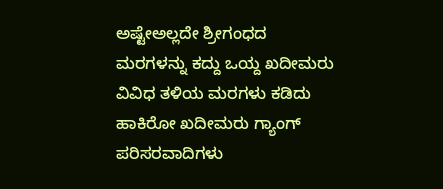ಅಷ್ಟೇಅಲ್ಲದೇ ಶ್ರೀಗಂಧದ ಮರಗಳನ್ನು ಕದ್ದು ಒಯ್ದ ಖದೀಮರು
ವಿವಿಧ ತಳಿಯ ಮರಗಳು ಕಡಿದು ಹಾಕಿರೋ ಖದೀಮರು ಗ್ಯಾಂಗ್
ಪರಿಸರವಾದಿಗಳು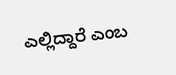ಎಲ್ಲಿದ್ದಾರೆ ಎಂಬ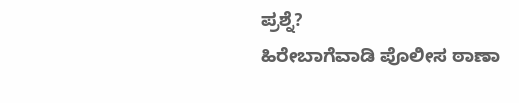ಪ್ರಶ್ನೆ?
ಹಿರೇಬಾಗೆವಾಡಿ ಪೊಲೀಸ ಠಾಣಾ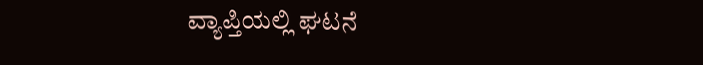ವ್ಯಾಪ್ತಿಯಲ್ಲಿ ಘಟನೆ